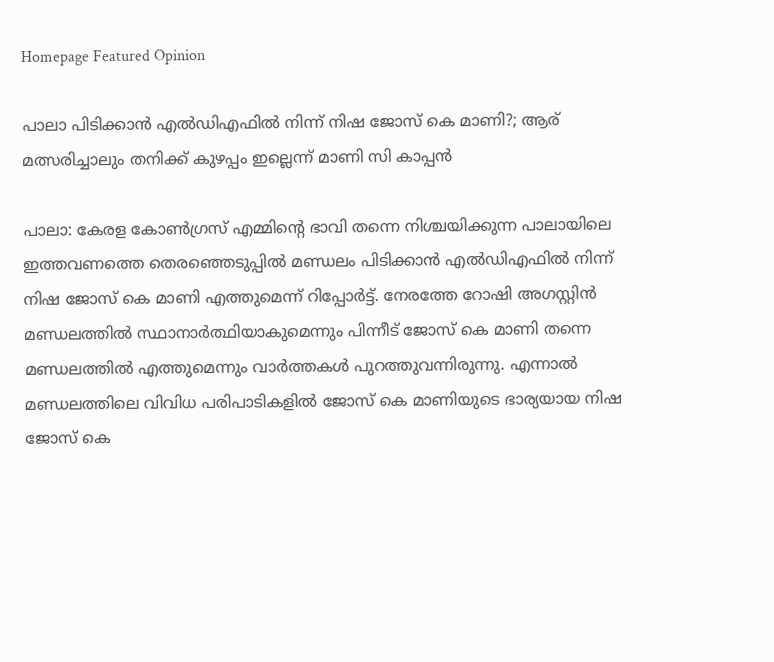Homepage Featured Opinion

പാലാ പിടിക്കാൻ എൽഡിഎഫിൽ നിന്ന് നിഷ ജോസ് കെ മാണി?; ആര് മത്സരിച്ചാലും തനിക്ക് കുഴപ്പം ഇല്ലെന്ന് മാണി സി കാപ്പൻ

പാലാ: കേരള കോൺഗ്രസ് എമ്മിന്റെ ഭാവി തന്നെ നിശ്ചയിക്കുന്ന പാലായിലെ ഇത്തവണത്തെ തെരഞ്ഞെടുപ്പിൽ മണ്ഡലം പിടിക്കാൻ എൽഡിഎഫിൽ നിന്ന് നിഷ ജോസ് കെ മാണി എത്തുമെന്ന് റിപ്പോർട്ട്. നേരത്തേ റോഷി അഗസ്റ്റിൻ മണ്ഡലത്തിൽ സ്ഥാനാർത്ഥിയാകുമെന്നും പിന്നീട് ജോസ് കെ മാണി തന്നെ മണ്ഡലത്തിൽ എത്തുമെന്നും വാർത്തകൾ പുറത്തുവന്നിരുന്നു. എന്നാൽ മണ്ഡലത്തിലെ വിവിധ പരിപാടികളിൽ ജോസ് കെ മാണിയുടെ ഭാര്യയായ നിഷ ജോസ് കെ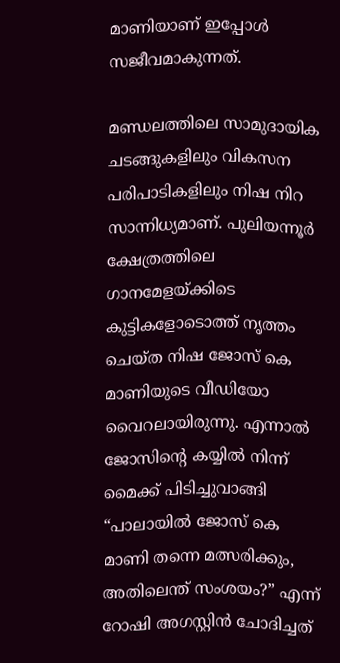മാണിയാണ് ഇപ്പോൾ സജീവമാകുന്നത്.

മണ്ഡലത്തിലെ സാമുദായിക ചടങ്ങുകളിലും വികസന പരിപാടികളിലും നിഷ നിറ സാന്നിധ്യമാണ്. പുലിയന്നൂർ ക്ഷേത്രത്തിലെ ഗാനമേളയ്ക്കിടെ കുട്ടികളോടൊത്ത് നൃത്തം ചെയ്ത നിഷ ജോസ് കെ മാണിയുടെ വീഡിയോ വൈറലായിരുന്നു. എന്നാൽ ജോസിന്റെ കയ്യിൽ നിന്ന് മൈക്ക് പിടിച്ചുവാങ്ങി “പാലായിൽ ജോസ് കെ മാണി തന്നെ മത്സരിക്കും, അതിലെന്ത് സംശയം?” എന്ന് റോഷി അഗസ്റ്റിൻ ചോദിച്ചത്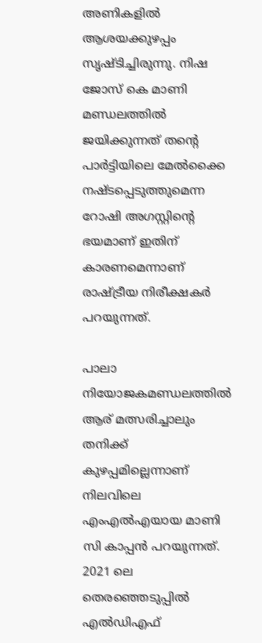അണികളിൽ ആശയക്കുഴപ്പം സൃഷ്ടിച്ചിരുന്നു. നിഷ ജോസ് കെ മാണി മണ്ഡലത്തിൽ ജയിക്കുന്നത് തന്റെ പാർട്ടിയിലെ മേൽക്കൈ നഷ്ടപ്പെടുത്തുമെന്ന റോഷി അഗസ്റ്റിന്റെ ഭയമാണ് ഇതിന് കാരണമെന്നാണ് രാഷ്ട്രീയ നിരീക്ഷകർ പറയുന്നത്.

പാലാ നിയോജകമണ്ഡലത്തിൽ ആര് മത്സരിച്ചാലും തനിക്ക് കുഴപ്പമില്ലെന്നാണ് നിലവിലെ എംഎൽഎയായ മാണി സി കാപ്പൻ പറയുന്നത്. 2021 ലെ തെരഞ്ഞെടുപ്പിൽ എൽഡിഎഫ്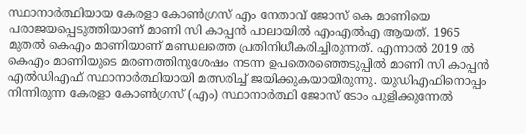സ്ഥാനാർത്ഥിയായ കേരളാ കോൺഗ്രസ് എം നേതാവ് ജോസ് കെ മാണിയെ പരാജയപ്പെടുത്തിയാണ് മാണി സി കാപ്പൻ പാലായിൽ എംഎൽഎ ആയത്. 1965 മുതൽ കെഎം മാണിയാണ് മണ്ഡലത്തെ പ്രതിനിധീകരിച്ചിരുന്നത്. എന്നാൽ 2019 ൽ കെഎം മാണിയുടെ മരണത്തിനുശേഷം നടന്ന ഉപതെരഞ്ഞെടുപ്പിൽ മാണി സി കാപ്പൻ എൽഡിഎഫ് സ്ഥാനാർത്ഥിയായി മത്സരിച്ച് ജയിക്കുകയായിരുന്നു. യുഡിഎഫിനൊപ്പം നിന്നിരുന്ന കേരളാ കോൺഗ്രസ് (എം) സ്ഥാനാർത്ഥി ജോസ് ടോം പുളിക്കുന്നേൽ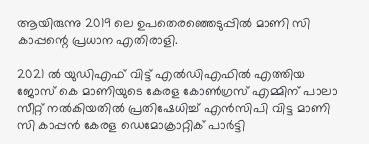ആയിരുന്നു 2019 ലെ ഉപതെരഞ്ഞെടുപ്പിൽ മാണി സി കാപ്പന്റെ പ്രധാന എതിരാളി.

2021 ൽ യുഡിഎഫ് വിട്ട് എൽഡിഎഫിൽ എത്തിയ ജോസ് കെ മാണിയുടെ കേരള കോൺഗ്രസ് എമ്മിന് പാലാ സീറ്റ് നൽകിയതിൽ പ്രതിഷേധിച്ച് എൻസിപി വിട്ട മാണി സി കാപ്പൻ കേരള ഡെമോക്രാറ്റിക് പാർട്ടി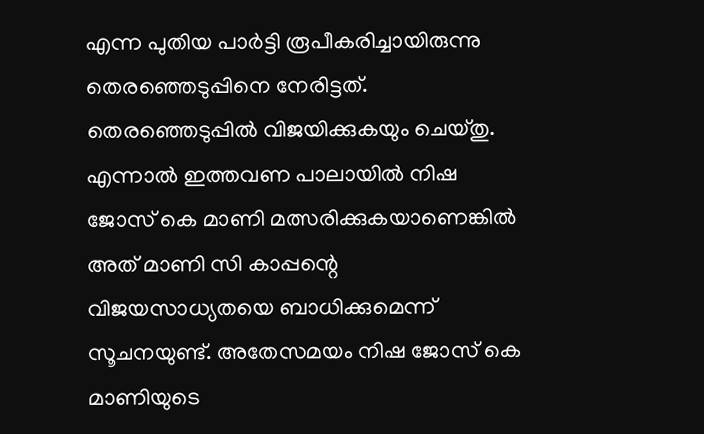എന്ന പുതിയ പാർട്ടി രൂപീകരിച്ചായിരുന്നു തെരഞ്ഞെടുപ്പിനെ നേരിട്ടത്. തെരഞ്ഞെടുപ്പിൽ വിജയിക്കുകയും ചെയ്തു. എന്നാൽ ഇത്തവണ പാലായിൽ നിഷ ജോസ് കെ മാണി മത്സരിക്കുകയാണെങ്കിൽ അത് മാണി സി കാപ്പന്റെ വിജയസാധ്യതയെ ബാധിക്കുമെന്ന് സൂചനയുണ്ട്. അതേസമയം നിഷ ജോസ് കെ മാണിയുടെ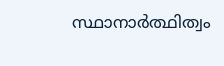സ്ഥാനാർത്ഥിത്വം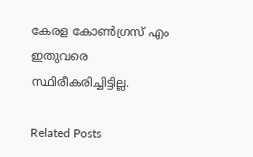കേരള കോൺഗ്രസ് എം ഇതുവരെ സ്ഥിരീകരിച്ചിട്ടില്ല.

Related Posts